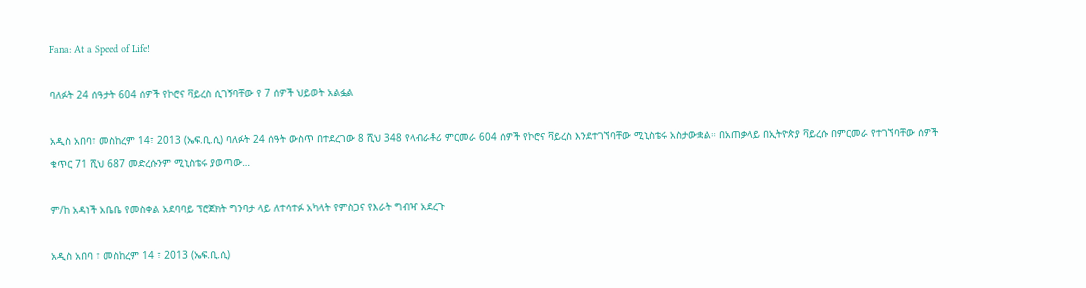Fana: At a Speed of Life!

ባለፉት 24 ሰዓታት 604 ሰዎች የኮሮና ቫይረስ ሲገኝባቸው የ 7 ሰዎች ህይወት አልፏል

አዲስ አበባ፣ መስከረም 14፣ 2013 (ኤፍ.ቢ.ሲ) ባለፉት 24 ሰዓት ውስጥ በተደረገው 8 ሺህ 348 የላብራቶሪ ምርመራ 604 ሰዎች የኮሮና ቫይረስ እንደተገኘባቸው ሚኒስቴሩ አስታውቋል። በአጠቃላይ በኢትዮጵያ ቫይረሱ በምርመራ የተገኘባቸው ሰዎች ቁጥር 71 ሺህ 687 መድረሱንም ሚኒስቴሩ ያወጣው…

ም/ከ አዳነች አቤቤ የመስቀል አደባባይ ፕሮጀክት ግንባታ ላይ ለተሳተፉ አካላት የምስጋና የእራት ግብዣ አደረጉ

አዲስ አበባ ፣ መስከረም 14 ፣ 2013 (ኤፍ.ቢ.ሲ)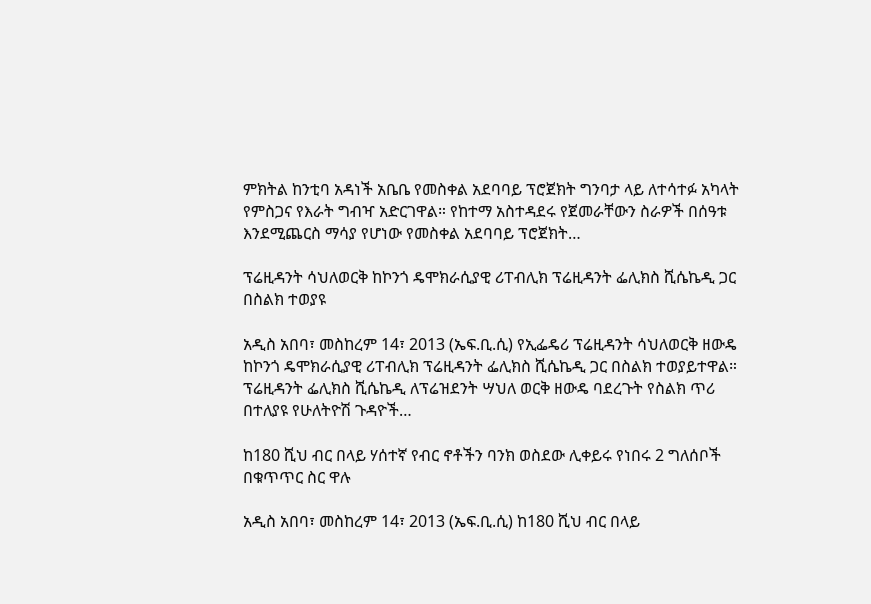ምክትል ከንቲባ አዳነች አቤቤ የመስቀል አደባባይ ፕሮጀክት ግንባታ ላይ ለተሳተፉ አካላት የምስጋና የእራት ግብዣ አድርገዋል። የከተማ አስተዳደሩ የጀመራቸውን ስራዎች በሰዓቱ እንደሚጨርስ ማሳያ የሆነው የመስቀል አደባባይ ፕሮጀክት…

ፕሬዚዳንት ሳህለወርቅ ከኮንጎ ዴሞክራሲያዊ ሪፐብሊክ ፕሬዚዳንት ፌሊክስ ሺሴኬዲ ጋር በስልክ ተወያዩ

አዲስ አበባ፣ መስከረም 14፣ 2013 (ኤፍ.ቢ.ሲ) የኢፌዴሪ ፕሬዚዳንት ሳህለወርቅ ዘውዴ ከኮንጎ ዴሞክራሲያዊ ሪፐብሊክ ፕሬዚዳንት ፌሊክስ ሺሴኬዲ ጋር በስልክ ተወያይተዋል። ፕሬዚዳንት ፌሊክስ ሺሴኬዲ ለፕሬዝደንት ሣህለ ወርቅ ዘውዴ ባደረጉት የስልክ ጥሪ በተለያዩ የሁለትዮሽ ጉዳዮች…

ከ180 ሺህ ብር በላይ ሃሰተኛ የብር ኖቶችን ባንክ ወስደው ሊቀይሩ የነበሩ 2 ግለሰቦች በቁጥጥር ስር ዋሉ

አዲስ አበባ፣ መስከረም 14፣ 2013 (ኤፍ.ቢ.ሲ) ከ180 ሺህ ብር በላይ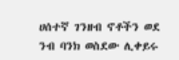ሀሰተኛ ገንዘብ ኖቶችን ወደ ንብ ባንክ ወስደው ሊቀይሩ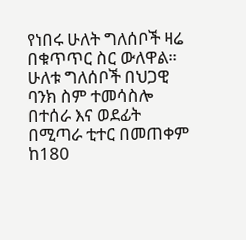የነበሩ ሁለት ግለሰቦች ዛሬ በቁጥጥር ስር ውለዋል። ሁለቱ ግለሰቦች በህጋዊ ባንክ ስም ተመሳስሎ በተሰራ እና ወደፊት በሚጣራ ቲተር በመጠቀም ከ180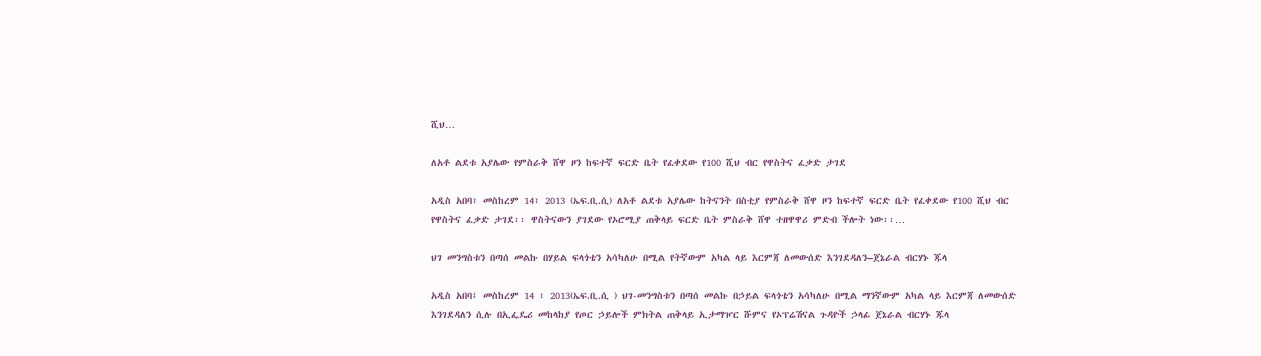ሺህ…

ለአቶ ልደቱ አያሌው የምስራቅ ሸዋ ዞን ከፍተኛ ፍርድ ቤት የፈቀደው የ100 ሺህ ብር የዋስትና ፈቃድ ታገደ

አዲስ አበባ፣ መስከረም 14፣ 2013 (ኤፍ.ቢ.ሲ) ለአቶ ልደቱ አያሌው ከትናንት በስቲያ የምስራቅ ሸዋ ዞን ከፍተኛ ፍርድ ቤት የፈቀደው የ100 ሺህ ብር የዋስትና ፈቃድ ታገደ፡፡ ዋስትናውን ያገደው የኦሮሚያ ጠቅላይ ፍርድ ቤት ምስራቅ ሸዋ ተዘዋዋሪ ምድብ ችሎት ነው፡፡…

ህገ መንግስቱን በጣሰ መልኩ በሃይል ፍላጎቴን አሳካለሁ በሚል የትኛውም አካል ላይ እርምጃ ለመውሰድ እንገደዳለን–ጀኔራል ብርሃኑ ጁላ

አዲስ አበባ፤ መስከረም 14 ፣ 2013(ኤፍ.ቢ.ሲ ) ህገ-መንግስቱን በጣሰ መልኩ በኃይል ፍላጎቴን አሳካለሁ በሚል ማንኛውም አካል ላይ እርምጃ ለመውሰድ እንገደዳለን ሲሉ በኢፌዴሪ መከላከያ የጦር ኃይሎች ምክትል ጠቅላይ ኢታማዦር ሹምና የኦፕሬሽናል ጉዳዮች ኃላፊ ጀኔራል ብርሃኑ ጁላ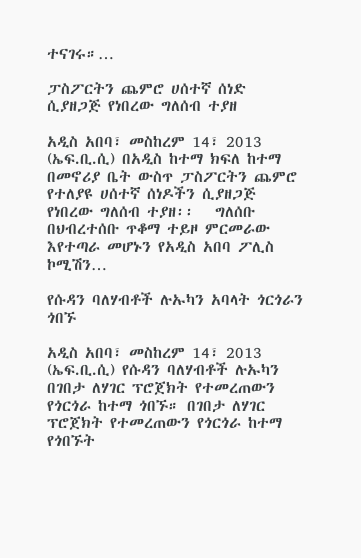ተናገሩ።…

ፓስፖርትን ጨምሮ ሀሰተኛ ሰነድ ሲያዘጋጅ የነበረው ግለሰብ ተያዘ

አዲስ አበባ፣ መስከረም 14፣ 2013 (ኤፍ.ቢ.ሲ) በአዲስ ከተማ ክፍለ ከተማ በመኖሪያ ቤት ውስጥ ፓስፖርትን ጨምሮ የተለያዩ ሀሰተኛ ሰነዶችን ሲያዘጋጅ የነበረው ግለሰብ ተያዘ፡፡   ግለሰቡ በህብረተሰቡ ጥቆማ ተይዞ ምርመራው እየተጣራ መሆኑን የአዲስ አበባ ፖሊስ ኮሚሽን…

የሱዳን ባለሃብቶች ሉኡካን አባላት ጎርጎራን ጎበኙ

አዲስ አበባ፣ መስከረም 14፣ 2013 (ኤፍ.ቢ.ሲ) የሱዳን ባለሃብቶች ሉኡካን በገበታ ለሃገር ፕሮጀክት የተመረጠውን የጎርጎራ ከተማ ጎበኙ። በገበታ ለሃገር ፕሮጀክት የተመረጠውን የጎርጎራ ከተማ የጎበኙት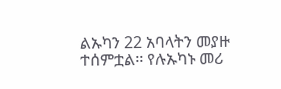ልኡካን 22 አባላትን መያዙ ተሰምቷል፡፡ የሉኡካኑ መሪ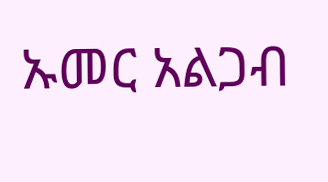ኡመር አልጋብ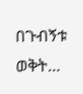በጉብኝቱ ወቅት…